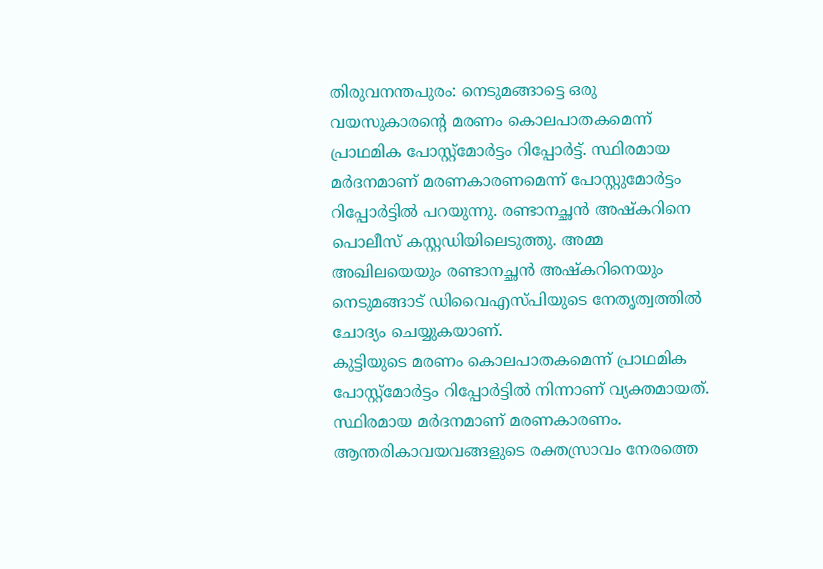തിരുവനന്തപുരം: നെടുമങ്ങാട്ടെ ഒരു വയസുകാരന്റെ മരണം കൊലപാതകമെന്ന് പ്രാഥമിക പോസ്റ്റ്മോർട്ടം റിപ്പോർട്ട്. സ്ഥിരമായ മർദനമാണ് മരണകാരണമെന്ന് പോസ്റ്റുമോർട്ടം റിപ്പോർട്ടിൽ പറയുന്നു. രണ്ടാനച്ഛൻ അഷ്കറിനെ പൊലീസ് കസ്റ്റഡിയിലെടുത്തു. അമ്മ അഖിലയെയും രണ്ടാനച്ഛൻ അഷ്കറിനെയും നെടുമങ്ങാട് ഡിവൈഎസ്പിയുടെ നേതൃത്വത്തിൽ ചോദ്യം ചെയ്യുകയാണ്.
കുട്ടിയുടെ മരണം കൊലപാതകമെന്ന് പ്രാഥമിക പോസ്റ്റ്മോർട്ടം റിപ്പോർട്ടിൽ നിന്നാണ് വ്യക്തമായത്. സ്ഥിരമായ മർദനമാണ് മരണകാരണം. ആന്തരികാവയവങ്ങളുടെ രക്തസ്രാവം നേരത്തെ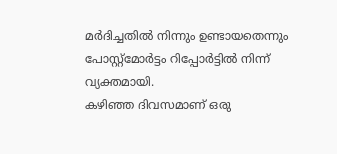മർദിച്ചതിൽ നിന്നും ഉണ്ടായതെന്നും പോസ്റ്റ്മോർട്ടം റിപ്പോർട്ടിൽ നിന്ന് വ്യക്തമായി.
കഴിഞ്ഞ ദിവസമാണ് ഒരു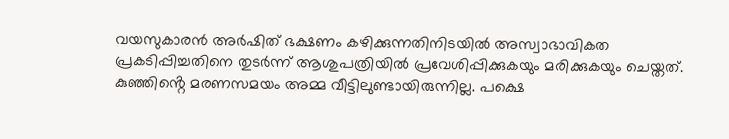വയസുകാരൻ അർഷിത് ഭക്ഷണം കഴിക്കുന്നതിനിടയിൽ അസ്വാഭാവികത പ്രകടിപ്പിച്ചതിനെ തുടർന്ന് ആശുപത്രിയിൽ പ്രവേശിപ്പിക്കുകയും മരിക്കുകയും ചെയ്തത്. കുഞ്ഞിൻ്റെ മരണസമയം അമ്മ വീട്ടിലുണ്ടായിരുന്നില്ല. പക്ഷെ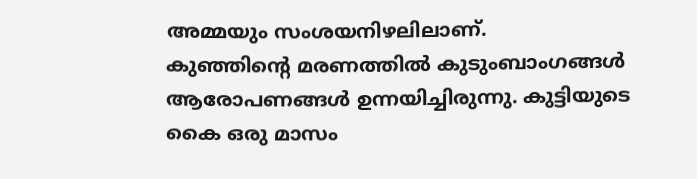അമ്മയും സംശയനിഴലിലാണ്.
കുഞ്ഞിൻ്റെ മരണത്തിൽ കുടുംബാംഗങ്ങൾ ആരോപണങ്ങൾ ഉന്നയിച്ചിരുന്നു. കുട്ടിയുടെ കൈ ഒരു മാസം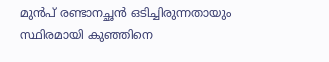മുൻപ് രണ്ടാനച്ഛൻ ഒടിച്ചിരുന്നതായും സ്ഥിരമായി കുഞ്ഞിനെ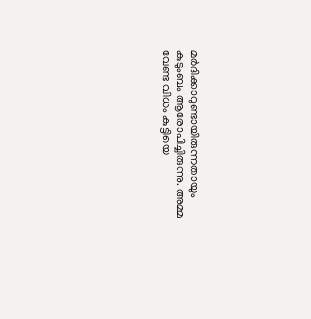മർദിക്കാറുണ്ടായിരുന്നതായും കുടുംബം ആരോപിച്ചിരുന്നു. അമ്മ വേണ്ട വിധം കുട്ടിയെ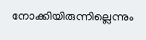നോക്കിയിരുന്നില്ലെന്നും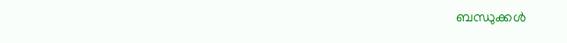ബന്ധുക്കൾ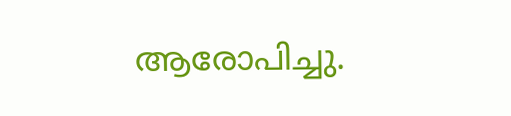ആരോപിച്ചു.